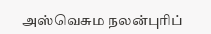அஸ்வெசும நலன்புரிப்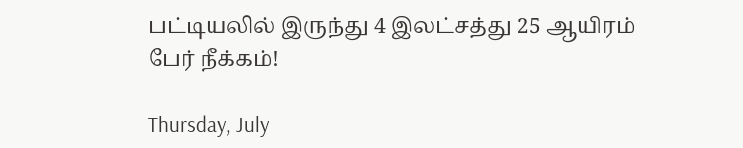பட்டியலில் இருந்து 4 இலட்சத்து 25 ஆயிரம் பேர் நீக்கம்!

Thursday, July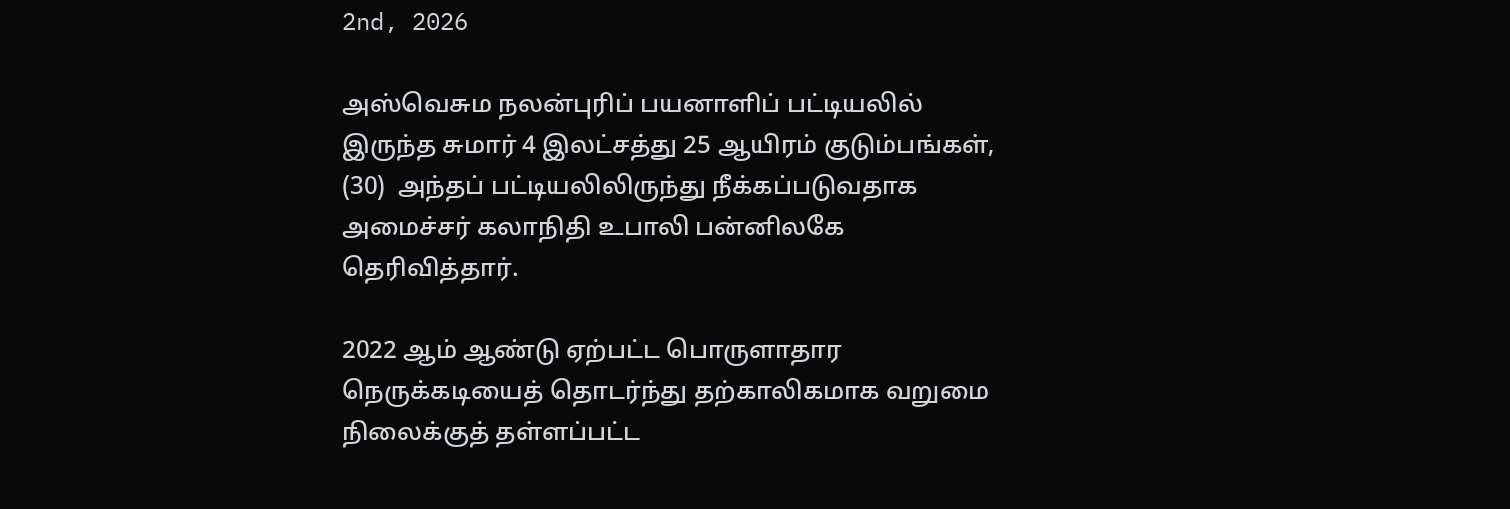2nd, 2026

அஸ்வெசும நலன்புரிப் பயனாளிப் பட்டியலில் இருந்த சுமார் 4 இலட்சத்து 25 ஆயிரம் குடும்பங்கள், (30)  அந்தப் பட்டியலிலிருந்து நீக்கப்படுவதாக அமைச்சர் கலாநிதி உபாலி பன்னிலகே தெரிவித்தார்.

2022 ஆம் ஆண்டு ஏற்பட்ட பொருளாதார நெருக்கடியைத் தொடர்ந்து தற்காலிகமாக வறுமை நிலைக்குத் தள்ளப்பட்ட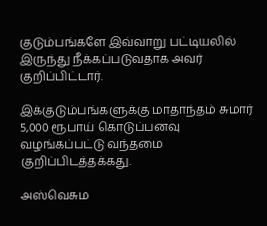குடும்பங்களே இவ்வாறு பட்டியலில் இருந்து நீக்கப்படுவதாக அவர் குறிப்பிட்டார்.

இக்குடும்பங்களுக்கு மாதாந்தம் சுமார் 5,000 ரூபாய் கொடுப்பனவு வழங்கப்பட்டு வந்தமை குறிப்பிடத்தக்கது.

அஸ்வெசும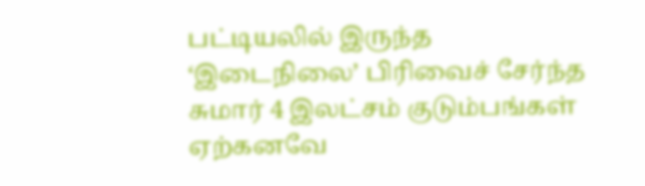பட்டியலில் இருந்த ‘இடைநிலை’ பிரிவைச் சேர்ந்த சுமார் 4 இலட்சம் குடும்பங்கள் ஏற்கனவே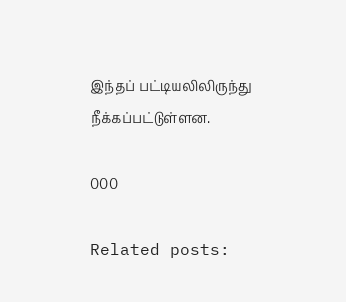இந்தப் பட்டியலிலிருந்து நீக்கப்பட்டுள்ளன.

000

Related posts: